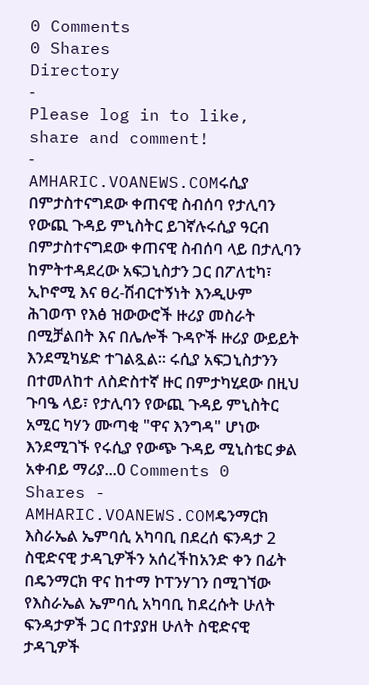0 Comments
0 Shares
Directory
-
Please log in to like, share and comment!
-
AMHARIC.VOANEWS.COMሩሲያ በምታስተናግደው ቀጠናዊ ስብሰባ የታሊባን የውጪ ጉዳይ ምኒስትር ይገኛሉሩሲያ ዓርብ በምታስተናግደው ቀጠናዊ ስብሰባ ላይ በታሊባን ከምትተዳደረው አፍጋኒስታን ጋር በፖለቲካ፣ ኢኮኖሚ እና ፀረ-ሽብርተኝነት እንዲሁም ሕገወጥ የእፅ ዝውውሮች ዙሪያ መስራት በሚቻልበት እና በሌሎች ጉዳዮች ዙሪያ ውይይት እንደሚካሄድ ተገልጿል። ሩሲያ አፍጋኒስታንን በተመለከተ ለስድስተኛ ዙር በምታካሂደው በዚህ ጉባዔ ላይ፣ የታሊባን የውጪ ጉዳይ ምኒስትር አሚር ካሃን ሙጣቂ "ዋና እንግዳ" ሆነው እንደሚገኙ የሩሲያ የውጭ ጉዳይ ሚኒስቴር ቃል አቀብይ ማሪያ...0 Comments 0 Shares -
AMHARIC.VOANEWS.COMዴንማርክ እስራኤል ኤምባሲ አካባቢ በደረሰ ፍንዳታ 2 ስዊድናዊ ታዳጊዎችን አሰረችከአንድ ቀን በፊት በዴንማርክ ዋና ከተማ ኮፐንሃገን በሚገኘው የእስራኤል ኤምባሲ አካባቢ ከደረሱት ሁለት ፍንዳታዎች ጋር በተያያዘ ሁለት ስዊድናዊ ታዳጊዎች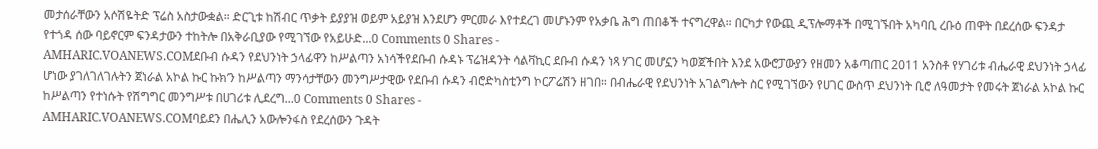መታሰራቸውን አሶሽዬትድ ፕሬስ አስታውቋል። ድርጊቱ ከሽብር ጥቃት ይያያዝ ወይም አይያዝ እንደሆን ምርመራ እየተደረገ መሆኑንም የአቃቤ ሕግ ጠበቆች ተናግረዋል። በርካታ የውጪ ዲፕሎማቶች በሚገኙበት አካባቢ ረቡዕ ጠዋት በደረሰው ፍንዳታ የተጎዳ ሰው ባይኖርም ፍንዳታውን ተከትሎ በአቅራቢያው የሚገኘው የአይሁድ...0 Comments 0 Shares -
AMHARIC.VOANEWS.COMደቡብ ሱዳን የደህንነት ኃላፊዋን ከሥልጣን አነሳችየደቡብ ሱዳኑ ፕሬዝዳንት ሳልቫኪር ደቡብ ሱዳን ነጻ ሃገር መሆኗን ካወጀችበት እንደ አውሮፓውያን የዘመን አቆጣጠር 2011 አንስቶ የሃገሪቱ ብሔራዊ ደህንነት ኃላፊ ሆነው ያገለገለገሉትን ጀነራል አኮል ኩር ኩክ’ን ከሥልጣን ማንሳታቸውን መንግሥታዊው የደቡብ ሱዳን ብሮድካስቲንግ ኮርፖሬሽን ዘገበ። በብሔራዊ የደህንነት አገልግሎት ስር የሚገኘውን የሀገር ውስጥ ደህንነት ቢሮ ለዓመታት የመሩት ጀነራል አኮል ኩር ከሥልጣን የተነሱት የሽግግር መንግሥቱ በሀገሪቱ ሊደረግ...0 Comments 0 Shares -
AMHARIC.VOANEWS.COMባይደን በሔሊን አውሎንፋስ የደረሰውን ጉዳት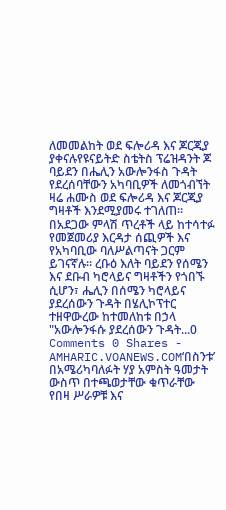ለመመልከት ወደ ፍሎሪዳ እና ጆርጂያ ያቀናሉየዩናይትድ ስቴትስ ፕሬዝዳንት ጆ ባይደን በሔሊን አውሎንፋስ ጉዳት የደረሰባቸውን አካባቢዎች ለመጎብኘት ዛሬ ሐሙስ ወደ ፍሎሪዳ እና ጆርጂያ ግዛቶች እንደሚያመሩ ተገለጠ። በአደጋው ምላሽ ጥረቶች ላይ ከተሳተፉ የመጀመሪያ እርዳታ ሰጪዎች እና የአካባቢው ባለሥልጣናት ጋርም ይገናኛሉ። ረቡዕ እለት ባይደን የሰሜን እና ደቡብ ካሮላይና ግዛቶችን የጎበኙ ሲሆን፣ ሔሊን በሰሜን ካሮላይና ያደረሰውን ጉዳት በሄሊኮፕተር ተዘዋውረው ከተመለከቱ በኃላ "አውሎንፋሱ ያደረሰውን ጉዳት...0 Comments 0 Shares -
AMHARIC.VOANEWS.COM‘በስንቱ’ በአሜሪካባለፉት ሃያ አምስት ዓመታት ውስጥ በተጫወታቸው ቁጥራቸው የበዛ ሥራዎቹ እና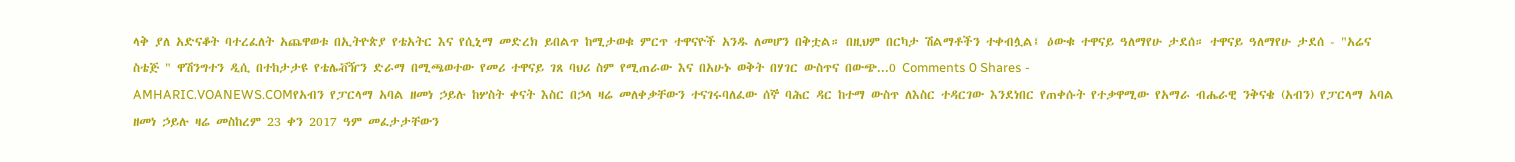ላቅ ያለ አድናቆት ባተረፈለት አጨዋወቱ በኢትዮጵያ የቴአትር እና የሲኒማ መድረክ ይበልጥ ከሚታወቁ ምርጥ ተዋናዮች አንዱ ለመሆን በቅቷል። በዚህም በርካታ ሽልማቶችን ተቀብሏል፤ ዕውቁ ተዋናይ ዓለማየሁ ታደሰ። ተዋናይ ዓለማየሁ ታደሰ - "አሬና ስቴጅ " ዋሽንግተን ዲሲ በተከታታዩ የቴሌቭዥን ድራማ በሚጫወተው የመሪ ተዋናይ ገጸ ባህሪ ስም የሚጠራው እና በአሁኑ ወቅት በሃገር ውስጥና በውጭ...0 Comments 0 Shares -
AMHARIC.VOANEWS.COMየአብን የፓርላማ አባል ዘመነ ኃይሉ ከሦስት ቀናት እስር በኃላ ዛሬ መለቀቃቸውን ተናገሩባለፈው ሰኞ ባሕር ዳር ከተማ ውስጥ ለእስር ተዳርገው እንደነበር የጠቀሱት የተቃዋሚው የአማራ ብሔራዊ ንቅናቄ (አብን) የፓርላማ አባል ዘመነ ኃይሉ ዛሬ መስከረም 23 ቀን 2017 ዓም መፈታታቸውን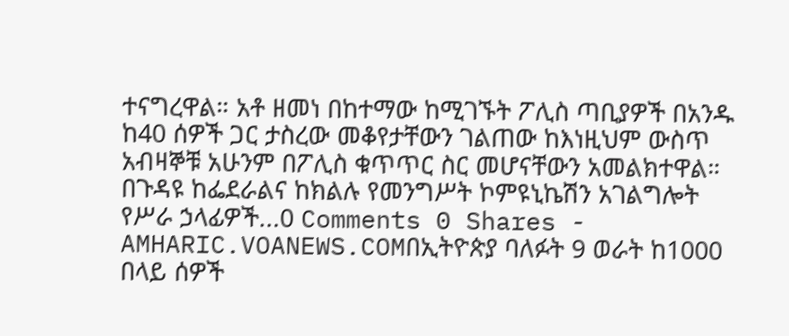ተናግረዋል። አቶ ዘመነ በከተማው ከሚገኙት ፖሊስ ጣቢያዎች በአንዱ ከ40 ሰዎች ጋር ታስረው መቆየታቸውን ገልጠው ከእነዚህም ውስጥ አብዛኞቹ አሁንም በፖሊስ ቁጥጥር ስር መሆናቸውን አመልክተዋል። በጉዳዩ ከፌደራልና ከክልሉ የመንግሥት ኮምዩኒኬሽን አገልግሎት የሥራ ኃላፊዎች...0 Comments 0 Shares -
AMHARIC.VOANEWS.COMበኢትዮጵያ ባለፉት 9 ወራት ከ1000 በላይ ሰዎች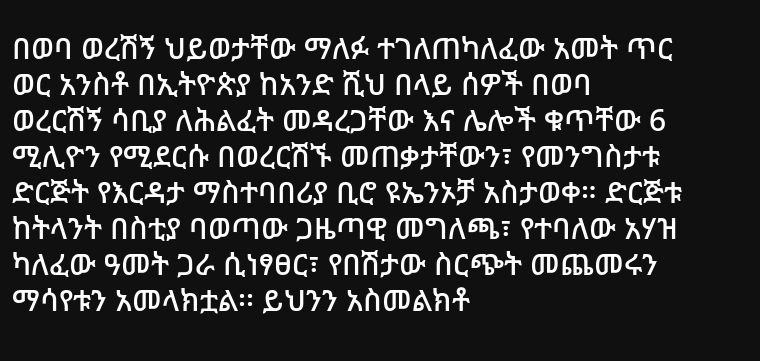በወባ ወረሽኝ ህይወታቸው ማለፉ ተገለጠካለፈው አመት ጥር ወር አንስቶ በኢትዮጵያ ከአንድ ሺህ በላይ ሰዎች በወባ ወረርሽኝ ሳቢያ ለሕልፈት መዳረጋቸው እና ሌሎች ቁጥቸው 6 ሚሊዮን የሚደርሱ በወረርሽኙ መጠቃታቸውን፣ የመንግስታቱ ድርጅት የእርዳታ ማስተባበሪያ ቢሮ ዩኤንኦቻ አስታወቀ። ድርጅቱ ከትላንት በስቲያ ባወጣው ጋዜጣዊ መግለጫ፣ የተባለው አሃዝ ካለፈው ዓመት ጋራ ሲነፃፀር፣ የበሽታው ስርጭት መጨመሩን ማሳየቱን አመላክቷል፡፡ ይህንን አስመልክቶ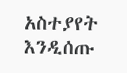አስተያየት እንዲሰጡ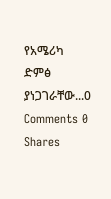የአሜሪካ ድምፅ ያነጋገራቸው...0 Comments 0 Shares